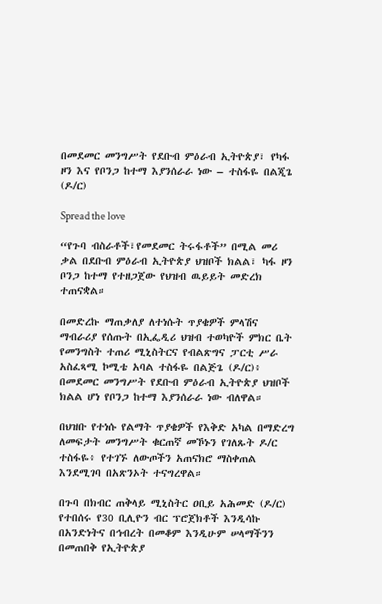በመደመር መንግሥት የደቡብ ምዕራብ ኢትዮጵያ፣ የካፋ ዞን እና የቦንጋ ከተማ እያንሰራራ ነው – ተስፋዬ በልጂጌ (ዶ/ር)

Spread the love

“የጉባ ብስራቶች፣የመደመር ትሩፋቶች” በሚል መሪ ቃል በደቡብ ምዕራብ ኢትዮጵያ ህዝቦች ክልል፣ ካፋ ዞን ቦንጋ ከተማ የተዘጋጀው የህዝብ ዉይይት መድረክ ተጠናቋል።

በመድረኩ ማጠቃለያ ለተነሱት ጥያቄዎች ምላሽና ማብራሪያ የሰጡት በኢፌዲሪ ህዝብ ተወካዮች ምክር ቤት የመንግስት ተጠሪ ሚኒስትርና የብልጽግና ፓርቲ ሥራ አስፈጻሚ ኮሚቴ አባል ተስፋዬ በልጅጌ (ዶ/ር)፥ በመደመር መንግሥት የደቡብ ምዕራብ ኢትዮጵያ ህዝቦች ክልል ሆነ የቦንጋ ከተማ እያንሰራራ ነው ብለዋል።

በህዝቡ የተነሱ የልማት ጥያቄዎች የእቅድ አካል በማድረግ ለመፍታት መንግሥት ቁርጠኛ መኾኑን የገለጹት ዶ/ር ተስፋዬ፥ የተገኙ ለውጦችን አጠናክሮ ማስቀጠል እንደሚገባ በአጽንኦት ተናግረዋል።

በጉባ በክብር ጠቅላይ ሚኒስትር ዐቢይ አሕመድ (ዶ/ር) የተበሰሩ የ30 ቢሊዮን ብር ፕሮጀክቶች እንዲሳኩ በአንድነትና በኅብረት በመቆም እንዲሁም ሠላማችንን በመጠበቅ የኢትዮጵያ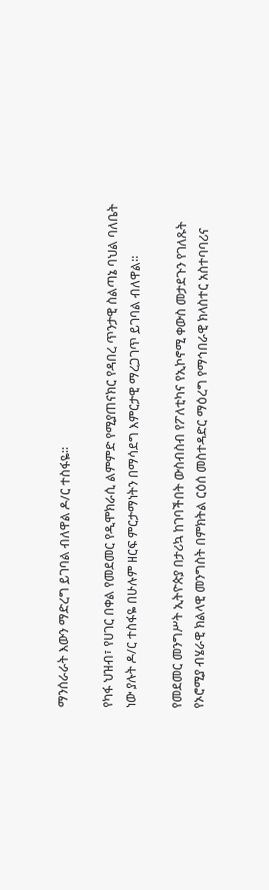ማንሰራራት እውን ማድረግ ይገባል ብለዋል ዶ/ር ተስፋዬ።

የካፋ ህዝብ፣ የሀገር በቀል የመደመር የዲሞክራሲ ልምምድ የሚያጠናክር የዳበረ ጥንታዊ ስልጣኔ ባህል ባለቤት ነው ያሉት ዶ/ር ተስፋዬ በሁሉም ዘርፍ ምርታማነትን በማሳደግ እምርታዊ ማረጋገጥ ይገባል ብለዋል።

የመደመር መንግሥት ኢትዮጵያ በታሪኳ ከገባችበት ውስብስብ የፖለቲካና የኢኮኖሚ ቀውስ መታደጉን የገለጹት የኦሮሚያ ብሄራዊ ክልላዊ መንግስት በምክትል ርዕሰ መስተዳድር ማዕረግ የማኅበራዊ ክላስተር አስተባባሪና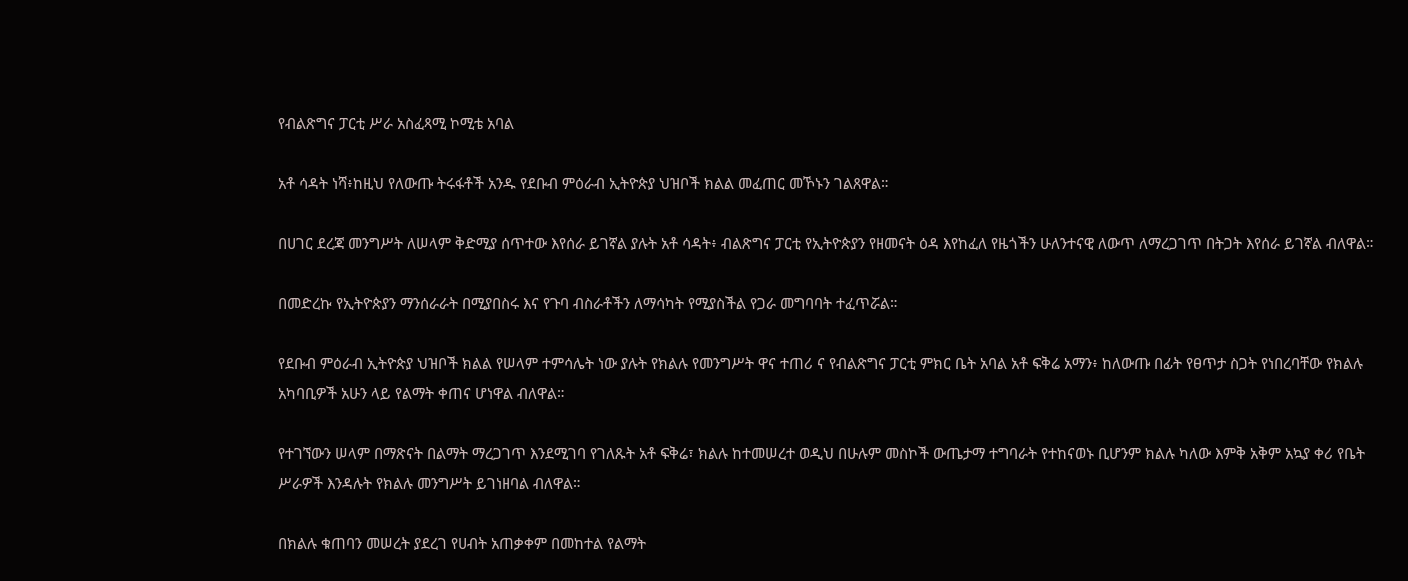የብልጽግና ፓርቲ ሥራ አስፈጻሚ ኮሚቴ አባል

አቶ ሳዳት ነሻ፥ከዚህ የለውጡ ትሩፋቶች አንዱ የደቡብ ምዕራብ ኢትዮጵያ ህዝቦች ክልል መፈጠር መኾኑን ገልጸዋል።

በሀገር ደረጃ መንግሥት ለሠላም ቅድሚያ ሰጥተው እየሰራ ይገኛል ያሉት አቶ ሳዳት፥ ብልጽግና ፓርቲ የኢትዮጵያን የዘመናት ዕዳ እየከፈለ የዜጎችን ሁለንተናዊ ለውጥ ለማረጋገጥ በትጋት እየሰራ ይገኛል ብለዋል።

በመድረኩ የኢትዮጵያን ማንሰራራት በሚያበስሩ እና የጉባ ብስራቶችን ለማሳካት የሚያስችል የጋራ መግባባት ተፈጥሯል።

የደቡብ ምዕራብ ኢትዮጵያ ህዝቦች ክልል የሠላም ተምሳሌት ነው ያሉት የክልሉ የመንግሥት ዋና ተጠሪ ና የብልጽግና ፓርቲ ምክር ቤት አባል አቶ ፍቅሬ አማን፥ ከለውጡ በፊት የፀጥታ ስጋት የነበረባቸው የክልሉ አካባቢዎች አሁን ላይ የልማት ቀጠና ሆነዋል ብለዋል።

የተገኘውን ሠላም በማጽናት በልማት ማረጋገጥ እንደሚገባ የገለጹት አቶ ፍቅሬ፣ ክልሉ ከተመሠረተ ወዲህ በሁሉም መስኮች ውጤታማ ተግባራት የተከናወኑ ቢሆንም ክልሉ ካለው እምቅ አቅም አኳያ ቀሪ የቤት ሥራዎች እንዳሉት የክልሉ መንግሥት ይገነዘባል ብለዋል።

በክልሉ ቁጠባን መሠረት ያደረገ የሀብት አጠቃቀም በመከተል የልማት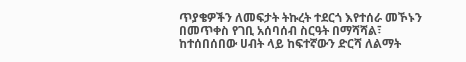ጥያቄዎችን ለመፍታት ትኩረት ተደርጎ እየተሰራ መኾኑን በመጥቀስ የገቢ አሰባሰብ ስርዓት በማሻሻል፣ ከተሰበሰበው ሀብት ላይ ከፍተኛውን ድርሻ ለልማት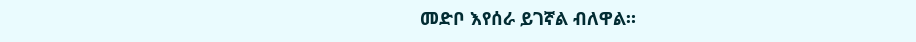መድቦ እየሰራ ይገኛል ብለዋል።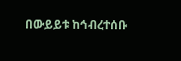በውይይቱ ከኅብረተሰቡ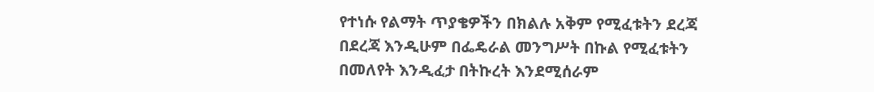የተነሱ የልማት ጥያቄዎችን በክልሉ አቅም የሚፈቱትን ደረጃ በደረጃ እንዲሁም በፌዴራል መንግሥት በኩል የሚፈቱትን በመለየት እንዲፈታ በትኩረት እንደሚሰራም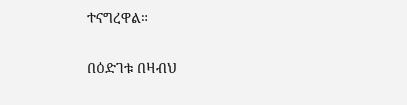ተናግረዋል።

በዕድገቱ በዛብህ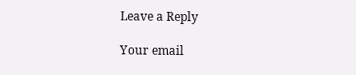Leave a Reply

Your email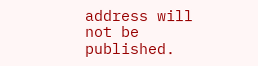address will not be published.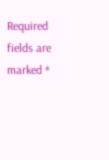Required fields are marked *